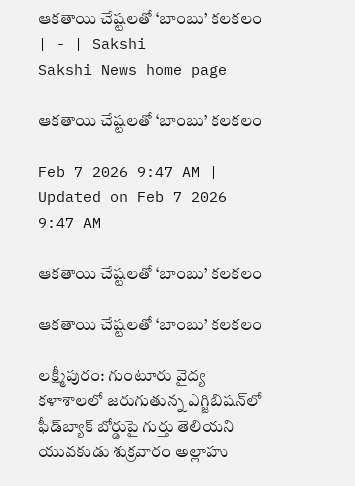ఆకతాయి చేష్టలతో ‘బాంబు’ కలకలం | - | Sakshi
Sakshi News home page

ఆకతాయి చేష్టలతో ‘బాంబు’ కలకలం

Feb 7 2026 9:47 AM | Updated on Feb 7 2026 9:47 AM

ఆకతాయి చేష్టలతో ‘బాంబు’ కలకలం

ఆకతాయి చేష్టలతో ‘బాంబు’ కలకలం

లక్ష్మీపురం: గుంటూరు వైద్య కళాశాలలో జరుగుతున్న ఎగ్జిబిషన్‌లో ఫీడ్‌బ్యాక్‌ బోర్డుపై గుర్తు తెలియని యువకుడు శుక్రవారం అల్లాహు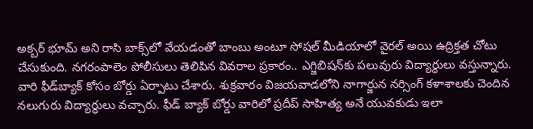అక్బర్‌ భూమ్‌ అని రాసి బాక్స్‌లో వేయడంతో బాంబు అంటూ సోషల్‌ మీడియాలో వైరల్‌ అయి ఉద్రిక్తత చోటు చేసుకుంది. నగరంపాలెం పోలీసులు తెలిపిన వివరాల ప్రకారం.. ఎగ్జిబిషన్‌కు పలువురు విద్యార్థులు వస్తున్నారు. వారి ఫీడ్‌బ్యాక్‌ కోసం బోర్డు ఏర్పాటు చేశారు. శుక్రవారం విజయవాడలోని నాగార్జున నర్సింగ్‌ కళాశాలకు చెందిన నలుగురు విద్యార్థులు వచ్చారు. ఫీడ్‌ బ్యాక్‌ బోర్డు వారిలో ప్రదీప్‌ సాహిత్య అనే యువకుడు ఇలా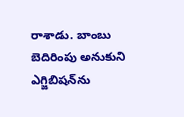రాశాడు. బాంబు బెదిరింపు అనుకుని ఎగ్జిబిషన్‌ను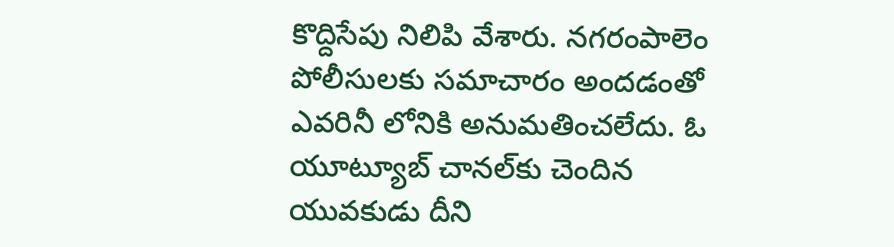కొద్దిసేపు నిలిపి వేశారు. నగరంపాలెం పోలీసులకు సమాచారం అందడంతో ఎవరినీ లోనికి అనుమతించలేదు. ఓ యూట్యూబ్‌ చానల్‌కు చెందిన యువకుడు దీని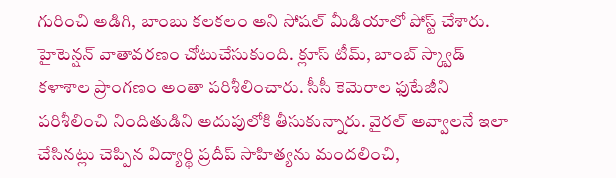గురించి అడిగి, బాంబు కలకలం అని సోషల్‌ మీడియాలో పోస్ట్‌ చేశారు. హైటెన్షన్‌ వాతావరణం చోటుచేసుకుంది. క్లూస్‌ టీమ్‌, బాంబ్‌ స్క్వాడ్‌ కళాశాల ప్రాంగణం అంతా పరిశీలించారు. సీసీ కెమెరాల ఫుటేజీని పరిశీలించి నిందితుడిని అదుపులోకి తీసుకున్నారు. వైరల్‌ అవ్వాలనే ఇలా చేసినట్లు చెప్పిన విద్యార్థి ప్రదీప్‌ సాహిత్యను మందలించి,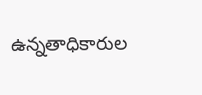ఉన్నతాధికారుల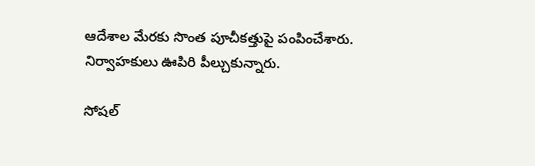ఆదేశాల మేరకు సొంత పూచీకత్తుపై పంపించేశారు. నిర్వాహకులు ఊపిరి పీల్చుకున్నారు.

సోషల్‌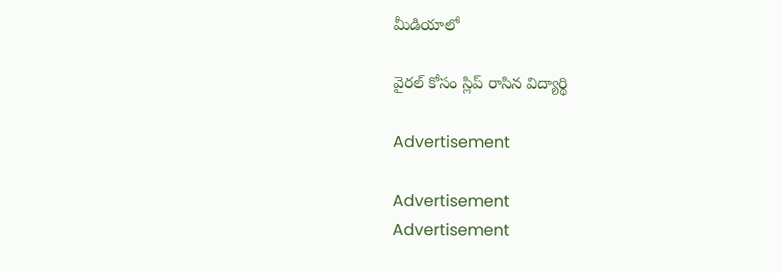మీడియాలో

వైరల్‌ కోసం స్లిప్‌ రాసిన విద్యార్థి

Advertisement

Advertisement
Advertisement